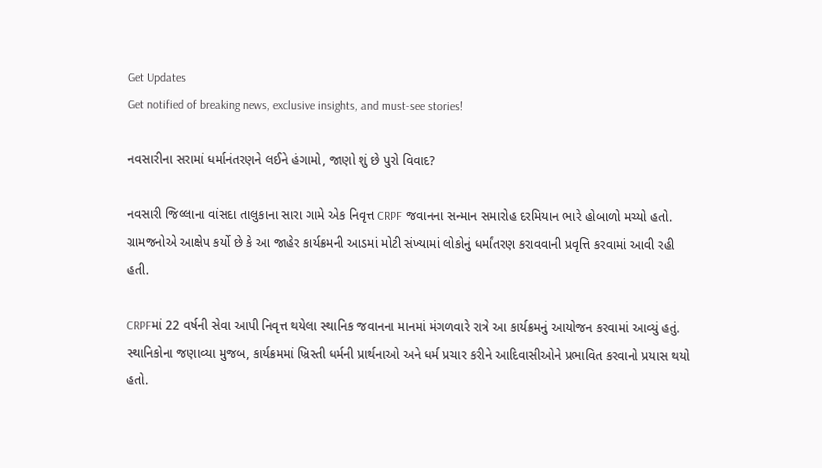Get Updates
Get notified of breaking news, exclusive insights, and must-see stories!

નવસારીના સરામાં ધર્માનંતરણને લઈને હંગામો, જાણો શું છે પુરો વિવાદ?

નવસારી જિલ્લાના વાંસદા તાલુકાના સારા ગામે એક નિવૃત્ત CRPF જવાનના સન્માન સમારોહ દરમિયાન ભારે હોબાળો મચ્યો હતો. ગ્રામજનોએ આક્ષેપ કર્યો છે કે આ જાહેર કાર્યક્રમની આડમાં મોટી સંખ્યામાં લોકોનું ધર્માંતરણ કરાવવાની પ્રવૃત્તિ કરવામાં આવી રહી હતી.

CRPFમાં 22 વર્ષની સેવા આપી નિવૃત્ત થયેલા સ્થાનિક જવાનના માનમાં મંગળવારે રાત્રે આ કાર્યક્રમનું આયોજન કરવામાં આવ્યું હતું. સ્થાનિકોના જણાવ્યા મુજબ, કાર્યક્રમમાં ખ્રિસ્તી ધર્મની પ્રાર્થનાઓ અને ધર્મ પ્રચાર કરીને આદિવાસીઓને પ્રભાવિત કરવાનો પ્રયાસ થયો હતો.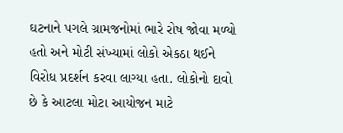ઘટનાને પગલે ગ્રામજનોમાં ભારે રોષ જોવા મળ્યો હતો અને મોટી સંખ્યામાં લોકો એકઠા થઈને વિરોધ પ્રદર્શન કરવા લાગ્યા હતા. લોકોનો દાવો છે કે આટલા મોટા આયોજન માટે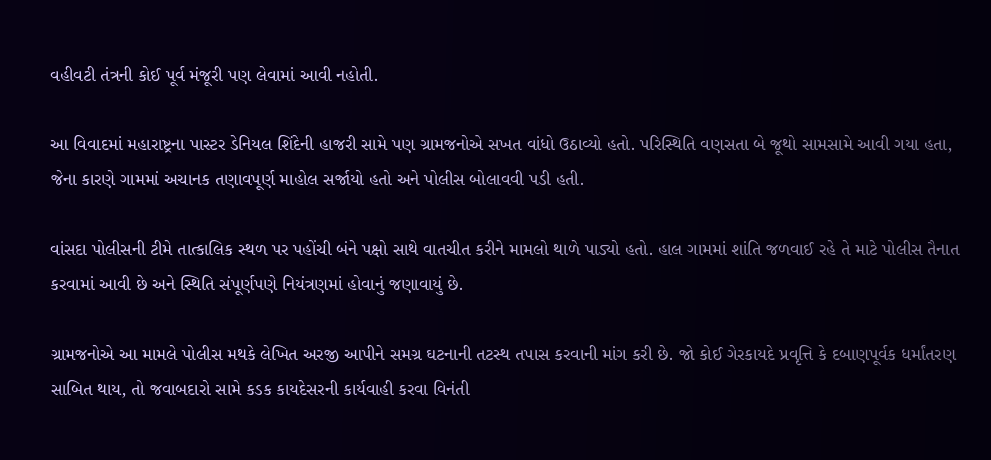વહીવટી તંત્રની કોઈ પૂર્વ મંજૂરી પણ લેવામાં આવી નહોતી.

આ વિવાદમાં મહારાષ્ટ્રના પાસ્ટર ડેનિયલ શિંદેની હાજરી સામે પણ ગ્રામજનોએ સખત વાંધો ઉઠાવ્યો હતો. પરિસ્થિતિ વણસતા બે જૂથો સામસામે આવી ગયા હતા, જેના કારણે ગામમાં અચાનક તણાવપૂર્ણ માહોલ સર્જાયો હતો અને પોલીસ બોલાવવી પડી હતી.

વાંસદા પોલીસની ટીમે તાત્કાલિક સ્થળ પર પહોંચી બંને પક્ષો સાથે વાતચીત કરીને મામલો થાળે પાડ્યો હતો. હાલ ગામમાં શાંતિ જળવાઈ રહે તે માટે પોલીસ તૈનાત કરવામાં આવી છે અને સ્થિતિ સંપૂર્ણપણે નિયંત્રણમાં હોવાનું જણાવાયું છે.

ગ્રામજનોએ આ મામલે પોલીસ મથકે લેખિત અરજી આપીને સમગ્ર ઘટનાની તટસ્થ તપાસ કરવાની માંગ કરી છે. જો કોઈ ગેરકાયદે પ્રવૃત્તિ કે દબાણપૂર્વક ધર્માંતરણ સાબિત થાય, તો જવાબદારો સામે કડક કાયદેસરની કાર્યવાહી કરવા વિનંતી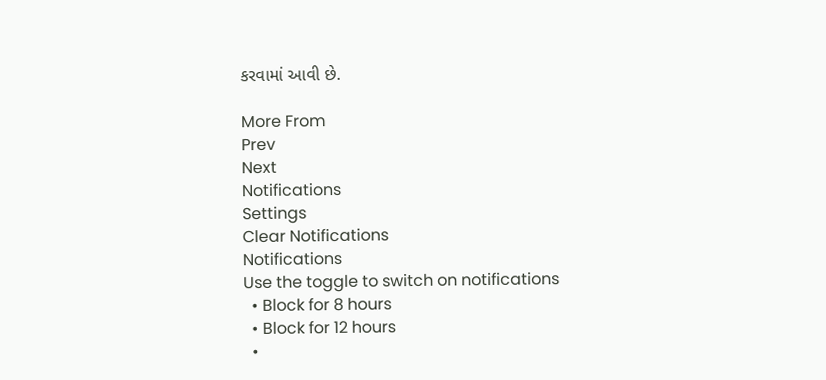કરવામાં આવી છે.

More From
Prev
Next
Notifications
Settings
Clear Notifications
Notifications
Use the toggle to switch on notifications
  • Block for 8 hours
  • Block for 12 hours
  •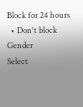Block for 24 hours
  • Don't block
Gender
Select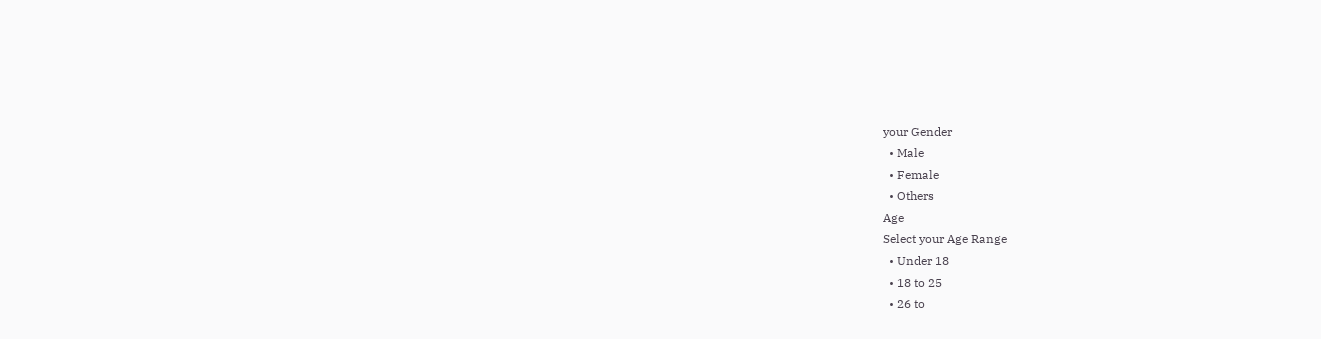your Gender
  • Male
  • Female
  • Others
Age
Select your Age Range
  • Under 18
  • 18 to 25
  • 26 to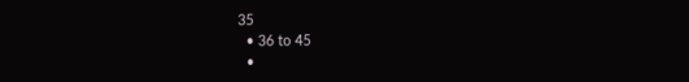35
  • 36 to 45
  •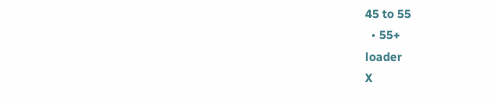45 to 55
  • 55+
loader
X